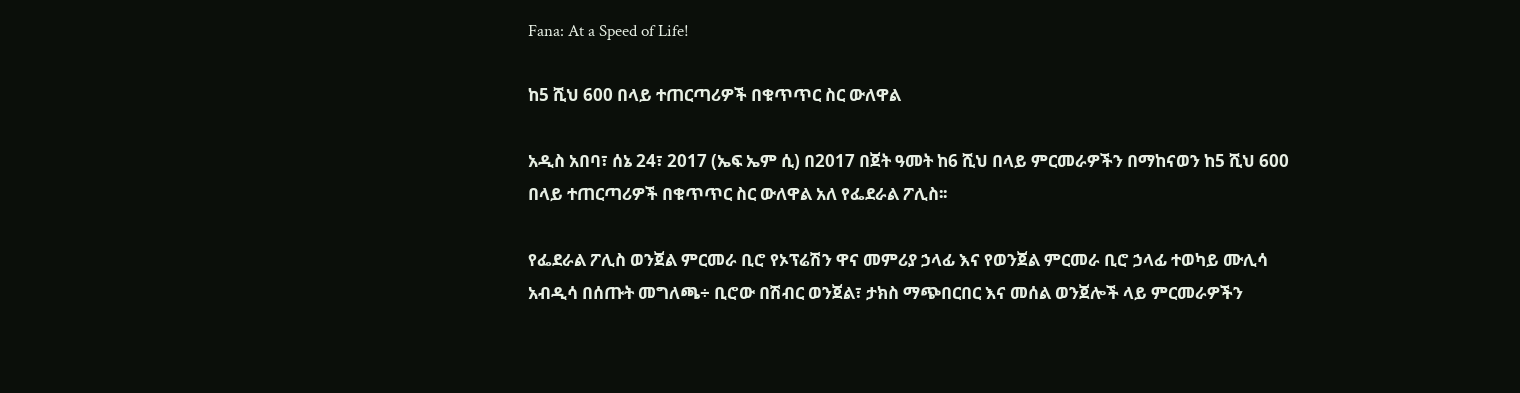Fana: At a Speed of Life!

ከ5 ሺህ 600 በላይ ተጠርጣሪዎች በቁጥጥር ስር ውለዋል

አዲስ አበባ፣ ሰኔ 24፣ 2017 (ኤፍ ኤም ሲ) በ2017 በጀት ዓመት ከ6 ሺህ በላይ ምርመራዎችን በማከናወን ከ5 ሺህ 600 በላይ ተጠርጣሪዎች በቁጥጥር ስር ውለዋል አለ የፌደራል ፖሊስ፡፡

የፌደራል ፖሊስ ወንጀል ምርመራ ቢሮ የኦፕሬሽን ዋና መምሪያ ኃላፊ እና የወንጀል ምርመራ ቢሮ ኃላፊ ተወካይ ሙሊሳ አብዲሳ በሰጡት መግለጫ÷ ቢሮው በሽብር ወንጀል፣ ታክስ ማጭበርበር እና መሰል ወንጀሎች ላይ ምርመራዎችን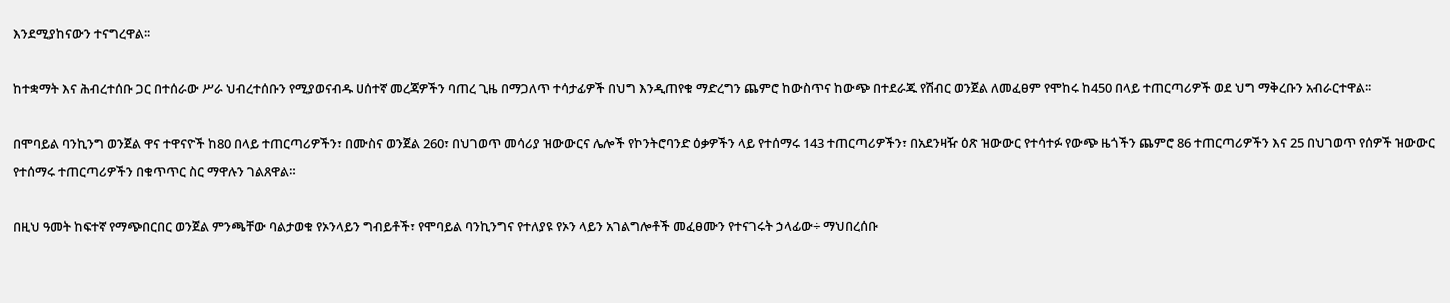እንደሚያከናውን ተናግረዋል፡፡

ከተቋማት እና ሕብረተሰቡ ጋር በተሰራው ሥራ ህብረተሰቡን የሚያወናብዱ ሀሰተኛ መረጃዎችን ባጠረ ጊዜ በማጋለጥ ተሳታፊዎች በህግ እንዲጠየቁ ማድረግን ጨምሮ ከውስጥና ከውጭ በተደራጁ የሽብር ወንጀል ለመፈፀም የሞከሩ ከ450 በላይ ተጠርጣሪዎች ወደ ህግ ማቅረቡን አብራርተዋል፡፡

በሞባይል ባንኪንግ ወንጀል ዋና ተዋናዮች ከ80 በላይ ተጠርጣሪዎችን፣ በሙስና ወንጀል 260፣ በህገወጥ መሳሪያ ዝውውርና ሌሎች የኮንትሮባንድ ዕቃዎችን ላይ የተሰማሩ 143 ተጠርጣሪዎችን፣ በአደንዛዥ ዕጽ ዝውውር የተሳተፉ የውጭ ዜጎችን ጨምሮ 86 ተጠርጣሪዎችን እና 25 በህገወጥ የሰዎች ዝውውር የተሰማሩ ተጠርጣሪዎችን በቁጥጥር ስር ማዋሉን ገልጸዋል።

በዚህ ዓመት ከፍተኛ የማጭበርበር ወንጀል ምንጫቸው ባልታወቁ የኦንላይን ግብይቶች፣ የሞባይል ባንኪንግና የተለያዩ የኦን ላይን አገልግሎቶች መፈፀሙን የተናገሩት ኃላፊው÷ ማህበረሰቡ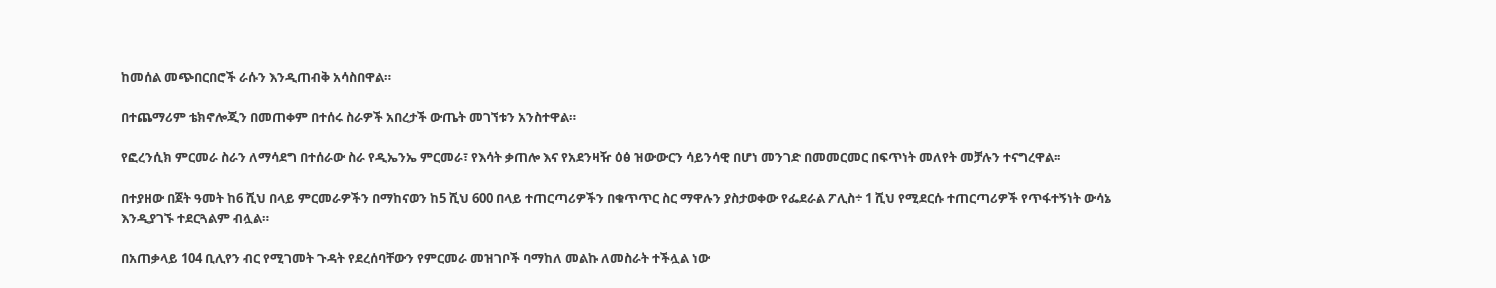ከመሰል መጭበርበሮች ራሱን እንዲጠብቅ አሳስበዋል።

በተጨማሪም ቴክኖሎጂን በመጠቀም በተሰሩ ስራዎች አበረታች ውጤት መገኘቱን አንስተዋል።

የፎረንሲክ ምርመራ ስራን ለማሳደግ በተሰራው ስራ የዲኤንኤ ምርመራ፣ የእሳት ቃጠሎ እና የአደንዛዥ ዕፅ ዝውውርን ሳይንሳዊ በሆነ መንገድ በመመርመር በፍጥነት መለየት መቻሉን ተናግረዋል፡፡

በተያዘው በጀት ዓመት ከ6 ሺህ በላይ ምርመራዎችን በማከናወን ከ5 ሺህ 600 በላይ ተጠርጣሪዎችን በቁጥጥር ስር ማዋሉን ያስታወቀው የፌደራል ፖሊስ÷ 1 ሺህ የሚደርሱ ተጠርጣሪዎች የጥፋተኝነት ውሳኔ እንዲያገኙ ተደርጓልም ብሏል።

በአጠቃላይ 104 ቢሊየን ብር የሚገመት ጉዳት የደረሰባቸውን የምርመራ መዝገቦች ባማከለ መልኩ ለመስራት ተችሏል ነው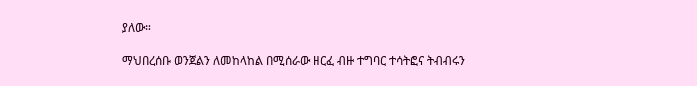ያለው።

ማህበረሰቡ ወንጀልን ለመከላከል በሚሰራው ዘርፈ ብዙ ተግባር ተሳትፎና ትብብሩን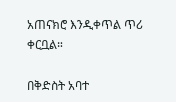አጠናክሮ እንዲቀጥል ጥሪ ቀርቧል።

በቅድስት አባተ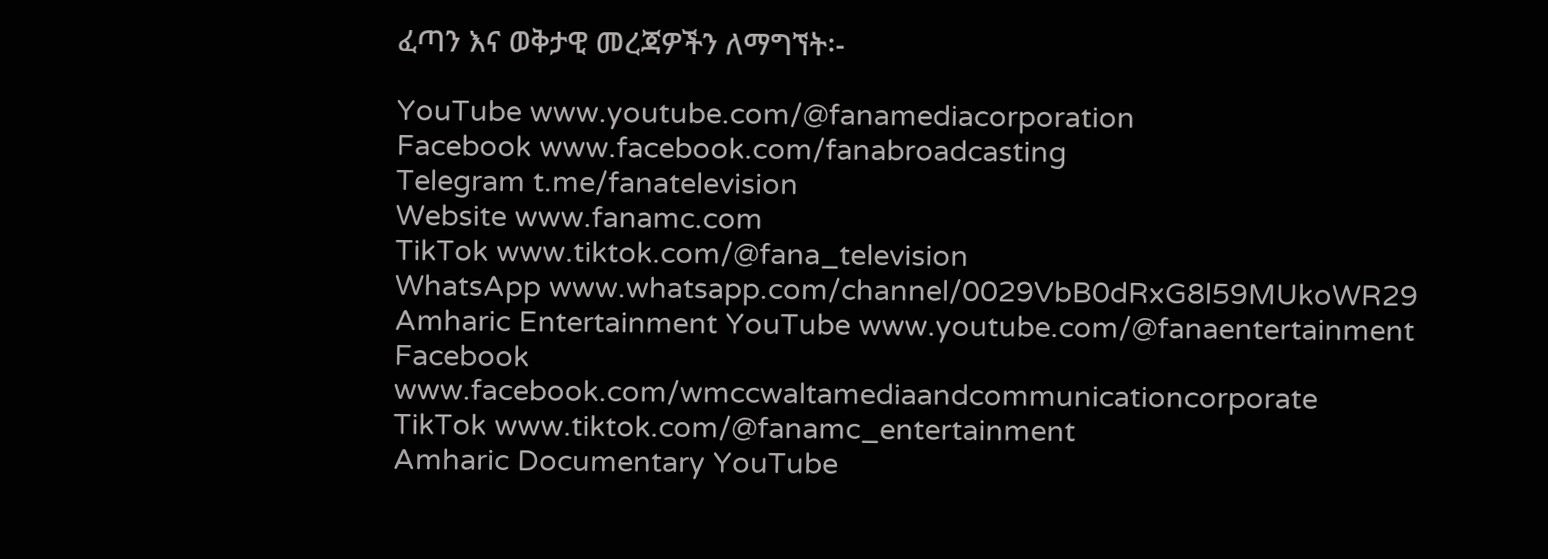ፈጣን እና ወቅታዊ መረጃዎችን ለማግኘት፡-

YouTube www.youtube.com/@fanamediacorporation
Facebook www.facebook.com/fanabroadcasting
Telegram t.me/fanatelevision
Website www.fanamc.com
TikTok www.tiktok.com/@fana_television
WhatsApp www.whatsapp.com/channel/0029VbB0dRxG8l59MUkoWR29
Amharic Entertainment YouTube www.youtube.com/@fanaentertainment
Facebook www.facebook.com/wmccwaltamediaandcommunicationcorporate
TikTok www.tiktok.com/@fanamc_entertainment
Amharic Documentary YouTube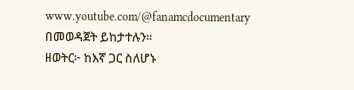www.youtube.com/@fanamcdocumentary በመወዳጀት ይከታተሉን፡፡
ዘወትር፦ ከእኛ ጋር ስለሆኑ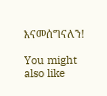እናመሰግናለን!

You might also like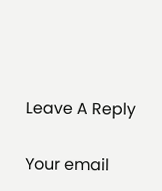Leave A Reply

Your email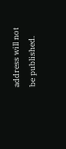address will not be published.